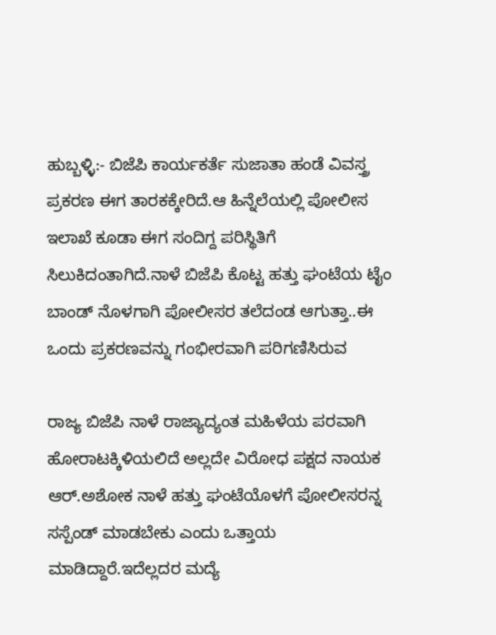ಹುಬ್ಬಳ್ಳಿ:- ಬಿಜೆಪಿ ಕಾರ್ಯಕರ್ತೆ ಸುಜಾತಾ ಹಂಡೆ ವಿವಸ್ತ್ರ ಪ್ರಕರಣ ಈಗ ತಾರಕಕ್ಕೇರಿದೆ.ಆ ಹಿನ್ನೆಲೆಯಲ್ಲಿ ಪೋಲೀಸ ಇಲಾಖೆ ಕೂಡಾ ಈಗ ಸಂದಿಗ್ದ ಪರಿಸ್ಥಿತಿಗೆ ಸಿಲುಕಿದಂತಾಗಿದೆ.ನಾಳೆ ಬಿಜೆಪಿ ಕೊಟ್ಟ ಹತ್ತು ಘಂಟೆಯ ಟೈಂ ಬಾಂಡ್ ನೊಳಗಾಗಿ ಪೋಲೀಸರ ತಲೆದಂಡ ಆಗುತ್ತಾ..ಈ ಒಂದು ಪ್ರಕರಣವನ್ನು ಗಂಭೀರವಾಗಿ ಪರಿಗಣಿಸಿರುವ

ರಾಜ್ಯ ಬಿಜೆಪಿ ನಾಳೆ ರಾಜ್ಯಾದ್ಯಂತ ಮಹಿಳೆಯ ಪರವಾಗಿ ಹೋರಾಟಕ್ಕಿಳಿಯಲಿದೆ ಅಲ್ಲದೇ ವಿರೋಧ ಪಕ್ಷದ ನಾಯಕ ಆರ್.ಅಶೋಕ ನಾಳೆ ಹತ್ತು ಘಂಟೆಯೊಳಗೆ ಪೋಲೀಸರನ್ನ ಸಸ್ಪೆಂಡ್ ಮಾಡಬೇಕು ಎಂದು ಒತ್ತಾಯ ಮಾಡಿದ್ದಾರೆ.ಇದೆಲ್ಲದರ ಮದ್ಯೆ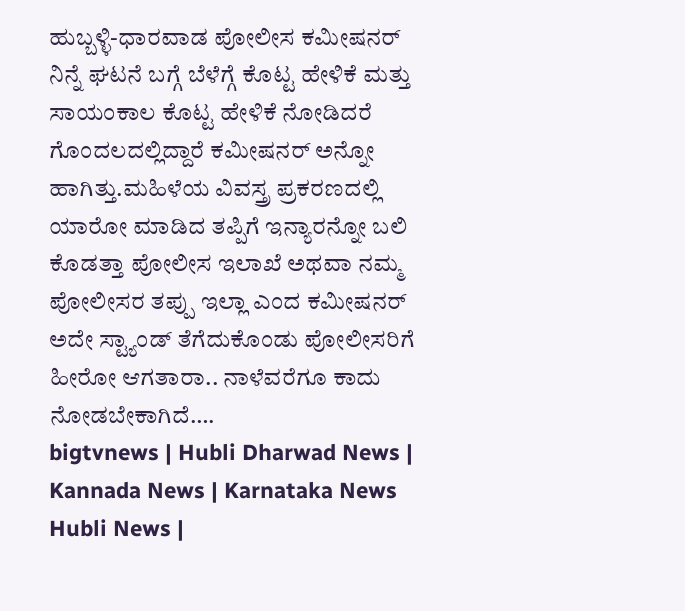ಹುಬ್ಬಳ್ಳಿ-ಧಾರವಾಡ ಪೋಲೀಸ ಕಮೀಷನರ್ ನಿನ್ನೆ ಘಟನೆ ಬಗ್ಗೆ ಬೆಳೆಗ್ಗೆ ಕೊಟ್ಟ ಹೇಳಿಕೆ ಮತ್ತು ಸಾಯಂಕಾಲ ಕೊಟ್ಟ ಹೇಳಿಕೆ ನೋಡಿದರೆ ಗೊಂದಲದಲ್ಲಿದ್ದಾರೆ ಕಮೀಷನರ್ ಅನ್ನೋ ಹಾಗಿತ್ತು.ಮಹಿಳೆಯ ವಿವಸ್ತ್ರ ಪ್ರಕರಣದಲ್ಲಿ ಯಾರೋ ಮಾಡಿದ ತಪ್ಪಿಗೆ ಇನ್ಯಾರನ್ನೋ ಬಲಿ ಕೊಡತ್ತಾ ಪೋಲೀಸ ಇಲಾಖೆ ಅಥವಾ ನಮ್ಮ ಪೋಲೀಸರ ತಪ್ಪು ಇಲ್ಲಾ ಎಂದ ಕಮೀಷನರ್ ಅದೇ ಸ್ಟ್ಯಾಂಡ್ ತೆಗೆದುಕೊಂಡು ಪೋಲೀಸರಿಗೆ ಹೀರೋ ಆಗತಾರಾ.. ನಾಳೆವರೆಗೂ ಕಾದು ನೋಡಬೇಕಾಗಿದೆ….
bigtvnews | Hubli Dharwad News | Kannada News | Karnataka News Hubli News |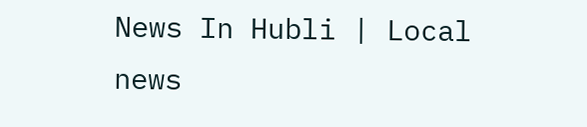News In Hubli | Local news